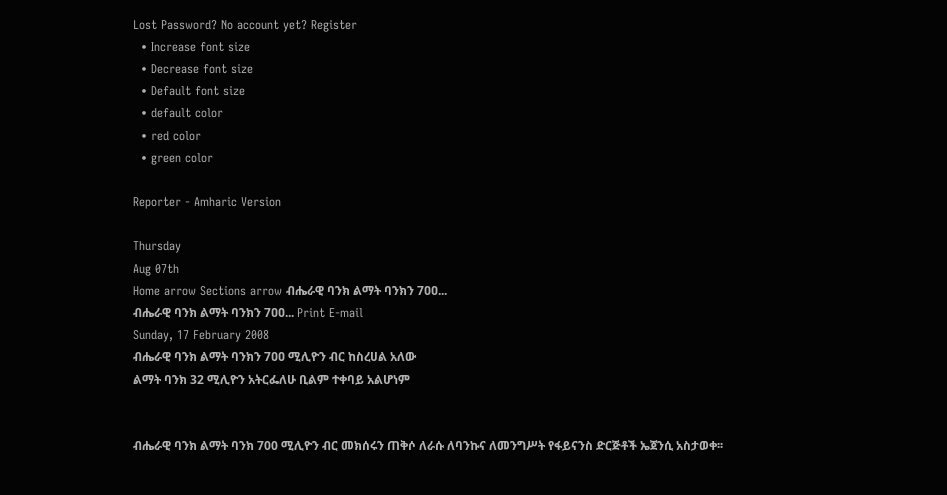Lost Password? No account yet? Register
  • Increase font size
  • Decrease font size
  • Default font size
  • default color
  • red color
  • green color

Reporter - Amharic Version

Thursday
Aug 07th
Home arrow Sections arrow ብሔራዊ ባንክ ልማት ባንክን 7ዐዐ...
ብሔራዊ ባንክ ልማት ባንክን 7ዐዐ... Print E-mail
Sunday, 17 February 2008
ብሔራዊ ባንክ ልማት ባንክን 7ዐዐ ሚሊዮን ብር ከስረሀል አለው
ልማት ባንክ 32 ሚሊዮን አትርፌለሁ ቢልም ተቀባይ አልሆነም


ብሔራዊ ባንክ ልማት ባንክ 700 ሚሊዮን ብር መክሰሩን ጠቅሶ ለራሱ ለባንኩና ለመንግሥት የፋይናንስ ድርጅቶች ኤጀንሲ አስታወቀ፡፡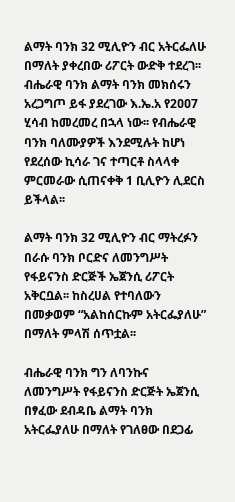ልማት ባንክ 32 ሚሊዮን ብር አትርፌለሁ በማለት ያቀረበው ሪፖርት ውድቅ ተደረገ፡፡
ብሔራዊ ባንክ ልማት ባንክ መክሰሩን አረጋግጦ ይፋ ያደረገው እ.ኤ.አ የ2ዐዐ7 ሂሳብ ከመረመረ በኋላ ነው፡፡ የብሔራዊ ባንክ ባለሙያዎች እንደሚሉት ከሆነ የደረሰው ኪሳራ ገና ተጣርቶ ስላላቀ ምርመራው ሲጠናቀቅ 1 ቢሊዮን ሊደርስ ይችላል፡፡

ልማት ባንክ 32 ሚሊዮን ብር ማትረፉን በራሱ ባንክ ቦርድና ለመንግሥት የፋይናንስ ድርጅች ኤጀንሲ ሪፖርት አቅርቧል፡፡ ከስረሀል የተባለውን በመቃወም “አልከሰርኩም አትርፌያለሁ” በማለት ምላሽ ሰጥቷል፡፡

ብሔራዊ ባንክ ግን ለባንኩና ለመንግሥት የፋይናንስ ድርጅት ኤጀንሲ በፃፈው ደብዳቤ ልማት ባንክ አትርፌያለሁ በማለት የገለፀው በደጋፊ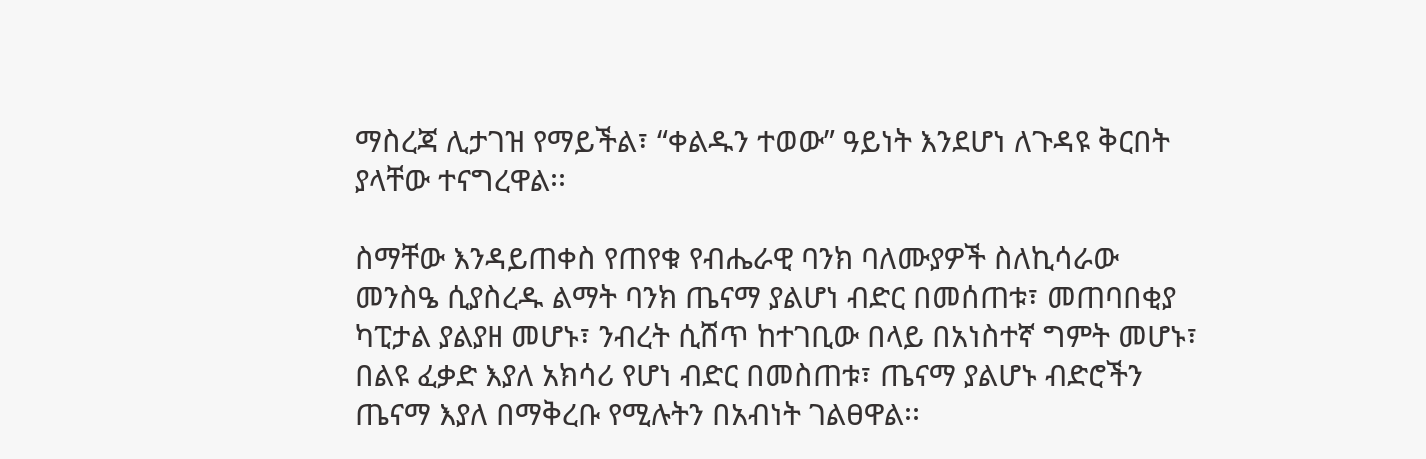ማስረጃ ሊታገዝ የማይችል፣ “ቀልዱን ተወው” ዓይነት እንደሆነ ለጉዳዩ ቅርበት ያላቸው ተናግረዋል፡፡

ስማቸው እንዳይጠቀስ የጠየቁ የብሔራዊ ባንክ ባለሙያዎች ስለኪሳራው መንስዔ ሲያስረዱ ልማት ባንክ ጤናማ ያልሆነ ብድር በመሰጠቱ፣ መጠባበቂያ ካፒታል ያልያዘ መሆኑ፣ ንብረት ሲሸጥ ከተገቢው በላይ በአነስተኛ ግምት መሆኑ፣ በልዩ ፈቃድ እያለ አክሳሪ የሆነ ብድር በመስጠቱ፣ ጤናማ ያልሆኑ ብድሮችን ጤናማ እያለ በማቅረቡ የሚሉትን በአብነት ገልፀዋል፡፡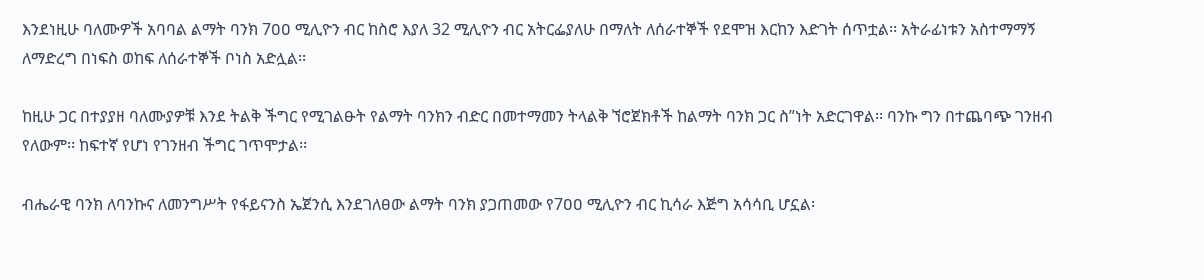እንደነዚሁ ባለሙዎች አባባል ልማት ባንክ 7ዐዐ ሚሊዮን ብር ከስሮ እያለ 32 ሚሊዮን ብር አትርፌያለሁ በማለት ለሰራተኞች የደሞዝ እርከን እድገት ሰጥቷል፡፡ አትራፊነቱን አስተማማኝ ለማድረግ በነፍስ ወከፍ ለሰራተኞች ቦነስ አድሏል፡፡

ከዚሁ ጋር በተያያዘ ባለሙያዎቹ እንደ ትልቅ ችግር የሚገልፁት የልማት ባንክን ብድር በመተማመን ትላልቅ ኘሮጀክቶች ከልማት ባንክ ጋር ስ”ነት አድርገዋል፡፡ ባንኩ ግን በተጨባጭ ገንዘብ የለውም፡፡ ከፍተኛ የሆነ የገንዘብ ችግር ገጥሞታል፡፡

ብሔራዊ ባንክ ለባንኩና ለመንግሥት የፋይናንስ ኤጀንሲ እንደገለፀው ልማት ባንክ ያጋጠመው የ7ዐዐ ሚሊዮን ብር ኪሳራ እጅግ አሳሳቢ ሆኗል፡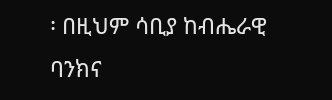፡ በዚህም ሳቢያ ከብሔራዊ ባንክና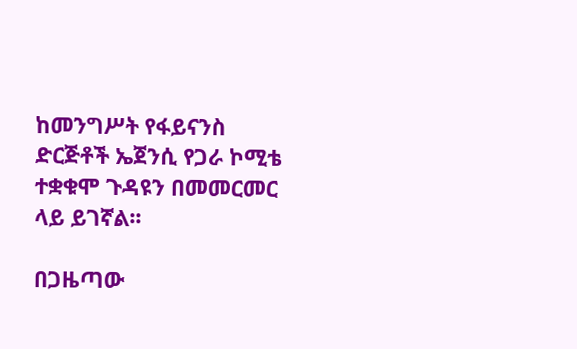ከመንግሥት የፋይናንስ ድርጅቶች ኤጀንሲ የጋራ ኮሚቴ ተቋቁሞ ጉዳዩን በመመርመር ላይ ይገኛል፡፡

በጋዜጣው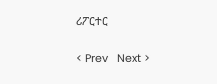ሪፖርተር

< Prev   Next >